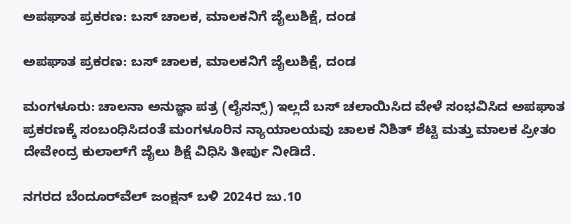ಅಪಘಾತ ಪ್ರಕರಣ: ಬಸ್ ಚಾಲಕ, ಮಾಲಕನಿಗೆ ಜೈಲುಶಿಕ್ಷೆ, ದಂಡ

ಅಪಘಾತ ಪ್ರಕರಣ: ಬಸ್ ಚಾಲಕ, ಮಾಲಕನಿಗೆ ಜೈಲುಶಿಕ್ಷೆ, ದಂಡ

ಮಂಗಳೂರು: ಚಾಲನಾ ಅನುಜ್ಞಾ ಪತ್ರ (ಲೈಸನ್ಸ್) ಇಲ್ಲದೆ ಬಸ್ ಚಲಾಯಿಸಿದ ವೇಳೆ ಸಂಭವಿಸಿದ ಅಪಘಾತ ಪ್ರಕರಣಕ್ಕೆ ಸಂಬಂಧಿಸಿದಂತೆ ಮಂಗಳೂರಿನ ನ್ಯಾಯಾಲಯವು ಚಾಲಕ ನಿಶಿತ್ ಶೆಟ್ಟಿ ಮತ್ತು ಮಾಲಕ ಪ್ರೀತಂ ದೇವೇಂದ್ರ ಕುಲಾಲ್‌ಗೆ ಜೈಲು ಶಿಕ್ಷೆ ವಿಧಿಸಿ ತೀರ್ಪು ನೀಡಿದೆ.

ನಗರದ ಬೆಂದೂರ್‌ವೆಲ್ ಜಂಕ್ಷನ್ ಬಳಿ 2024ರ ಜು.10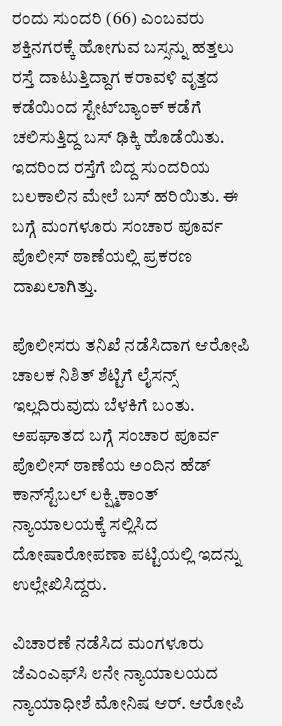ರಂದು ಸುಂದರಿ (66) ಎಂಬವರು ಶಕ್ತಿನಗರಕ್ಕೆ ಹೋಗುವ ಬಸ್ಸನ್ನು ಹತ್ತಲು ರಸ್ತೆ ದಾಟುತ್ತಿದ್ದಾಗ ಕರಾವಳಿ ವೃತ್ತದ ಕಡೆಯಿಂದ ಸ್ಟೇಟ್‌ಬ್ಯಾಂಕ್ ಕಡೆಗೆ ಚಲಿಸುತ್ತಿದ್ದ ಬಸ್ ಢಿಕ್ಕಿ ಹೊಡೆಯಿತು. ಇದರಿಂದ ರಸ್ತೆಗೆ ಬಿದ್ದ ಸುಂದರಿಯ ಬಲಕಾಲಿನ ಮೇಲೆ ಬಸ್ ಹರಿಯಿತು. ಈ ಬಗ್ಗೆ ಮಂಗಳೂರು ಸಂಚಾರ ಪೂರ್ವ ಪೊಲೀಸ್ ಠಾಣೆಯಲ್ಲಿ ಪ್ರಕರಣ ದಾಖಲಾಗಿತ್ತು.

ಪೊಲೀಸರು ತನಿಖೆ ನಡೆಸಿದಾಗ ಆರೋಪಿ ಚಾಲಕ ನಿಶಿತ್ ಶೆಟ್ಟಿಗೆ ಲೈಸನ್ಸ್ ಇಲ್ಲದಿರುವುದು ಬೆಳಕಿಗೆ ಬಂತು. ಅಪಘಾತದ ಬಗ್ಗೆ ಸಂಚಾರ ಪೂರ್ವ ಪೊಲೀಸ್ ಠಾಣೆಯ ಅಂದಿನ ಹೆಡ್ ಕಾನ್‌ಸ್ಟೆಬಲ್ ಲಕ್ಷ್ಮಿಕಾಂತ್ ನ್ಯಾಯಾಲಯಕ್ಕೆ ಸಲ್ಲಿಸಿದ ದೋಷಾರೋಪಣಾ ಪಟ್ಟಿಯಲ್ಲಿ ಇದನ್ನು ಉಲ್ಲೇಖಿಸಿದ್ದರು.

ವಿಚಾರಣೆ ನಡೆಸಿದ ಮಂಗಳೂರು ಜೆಎಂಎಫ್‌ಸಿ ೮ನೇ ನ್ಯಾಯಾಲಯದ ನ್ಯಾಯಾಧೀಶೆ ಮೋನಿಷ ಆರ್. ಆರೋಪಿ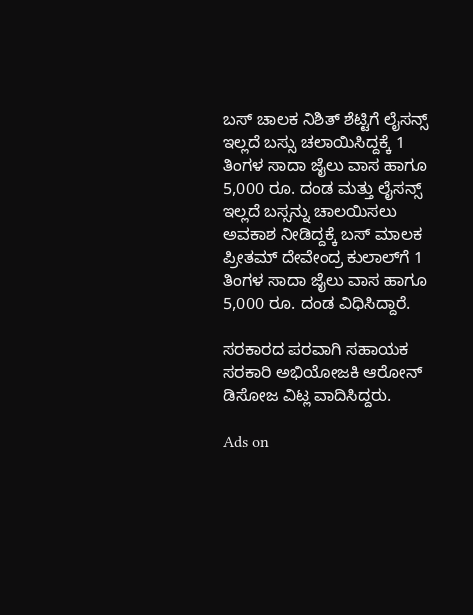ಬಸ್ ಚಾಲಕ ನಿಶಿತ್ ಶೆಟ್ಟಿಗೆ ಲೈಸನ್ಸ್ ಇಲ್ಲದೆ ಬಸ್ಸು ಚಲಾಯಿಸಿದ್ದಕ್ಕೆ 1 ತಿಂಗಳ ಸಾದಾ ಜೈಲು ವಾಸ ಹಾಗೂ 5,000 ರೂ. ದಂಡ ಮತ್ತು ಲೈಸನ್ಸ್ ಇಲ್ಲದೆ ಬಸ್ಸನ್ನು ಚಾಲಯಿಸಲು ಅವಕಾಶ ನೀಡಿದ್ದಕ್ಕೆ ಬಸ್ ಮಾಲಕ ಪ್ರೀತಮ್ ದೇವೇಂದ್ರ ಕುಲಾಲ್‌ಗೆ 1 ತಿಂಗಳ ಸಾದಾ ಜೈಲು ವಾಸ ಹಾಗೂ 5,000 ರೂ. ದಂಡ ವಿಧಿಸಿದ್ದಾರೆ.

ಸರಕಾರದ ಪರವಾಗಿ ಸಹಾಯಕ ಸರಕಾರಿ ಅಭಿಯೋಜಕಿ ಆರೋನ್ ಡಿಸೋಜ ವಿಟ್ಲ ವಾದಿಸಿದ್ದರು.

Ads on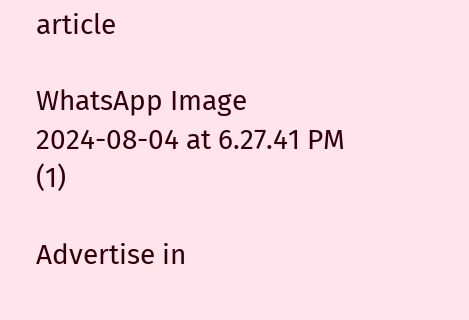article

WhatsApp Image 2024-08-04 at 6.27.41 PM (1)

Advertise in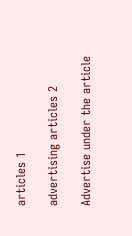articles 1

advertising articles 2

Advertise under the article